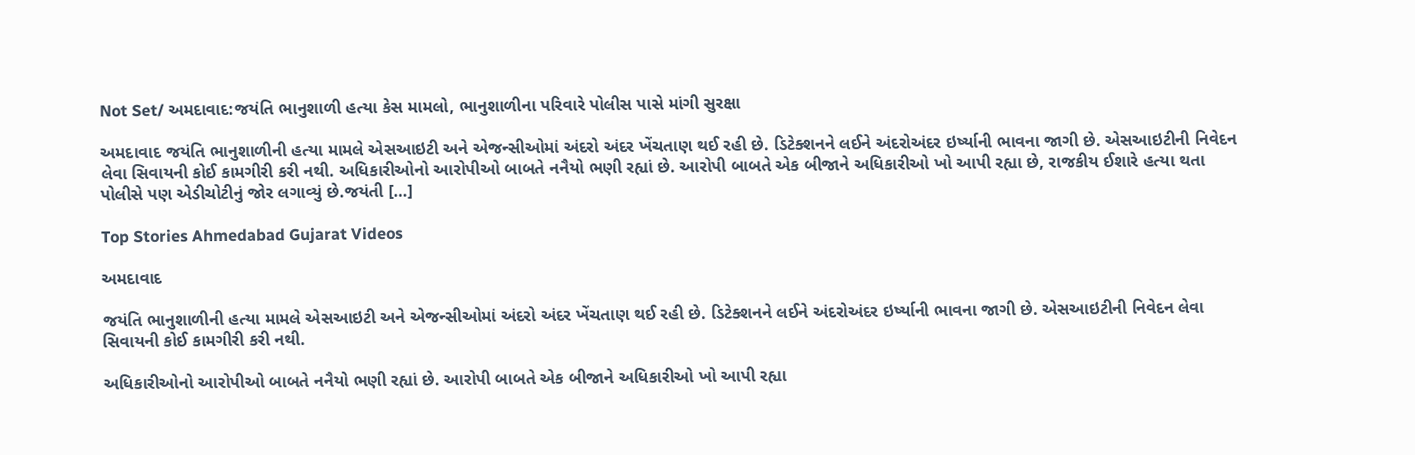Not Set/ અમદાવાદ:જયંતિ ભાનુશાળી હત્યા કેસ મામલો, ભાનુશાળીના પરિવારે પોલીસ પાસે માંગી સુરક્ષા

અમદાવાદ જયંતિ ભાનુશાળીની હત્યા મામલે એસઆઇટી અને એજન્સીઓમાં અંદરો અંદર ખેંચતાણ થઈ રહી છે. ડિટેક્શનને લઈને અંદરોઅંદર ઇર્ષ્યાની ભાવના જાગી છે. એસઆઇટીની નિવેદન લેવા સિવાયની કોઈ કામગીરી કરી નથી. અધિકારીઓનો આરોપીઓ બાબતે નનૈયો ભણી રહ્યાં છે. આરોપી બાબતે એક બીજાને અધિકારીઓ ખો આપી રહ્યા છે, રાજકીય ઈશારે હત્યા થતા પોલીસે પણ એડીચોટીનું જોર લગાવ્યું છે.જયંતી […]

Top Stories Ahmedabad Gujarat Videos

અમદાવાદ

જયંતિ ભાનુશાળીની હત્યા મામલે એસઆઇટી અને એજન્સીઓમાં અંદરો અંદર ખેંચતાણ થઈ રહી છે. ડિટેક્શનને લઈને અંદરોઅંદર ઇર્ષ્યાની ભાવના જાગી છે. એસઆઇટીની નિવેદન લેવા સિવાયની કોઈ કામગીરી કરી નથી.

અધિકારીઓનો આરોપીઓ બાબતે નનૈયો ભણી રહ્યાં છે. આરોપી બાબતે એક બીજાને અધિકારીઓ ખો આપી રહ્યા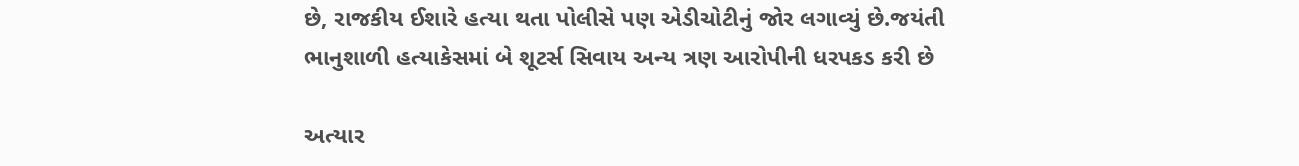છે, રાજકીય ઈશારે હત્યા થતા પોલીસે પણ એડીચોટીનું જોર લગાવ્યું છે.જયંતી ભાનુશાળી હત્યાકેસમાં બે શૂટર્સ સિવાય અન્ય ત્રણ આરોપીની ધરપકડ કરી છે

અત્યાર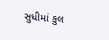સુધીમાં કુલ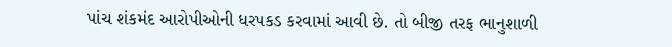પાંચ શંકમંદ આરોપીઓની ધરપકડ કરવામાં આવી છે. તો બીજી તરફ ભાનુશાળી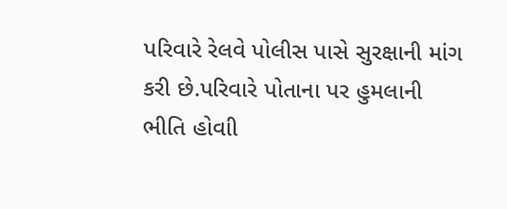પરિવારે રેલવે પોલીસ પાસે સુરક્ષાની માંગ કરી છે.પરિવારે પોતાના પર હુમલાની ભીતિ હોવાી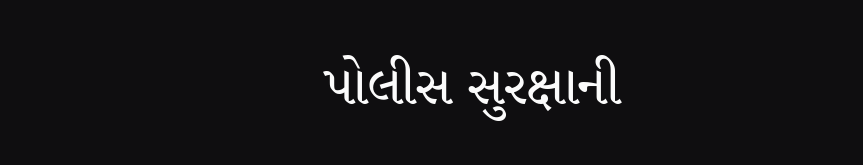પોલીસ સુરક્ષાની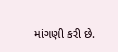માંગણી કરી છે.